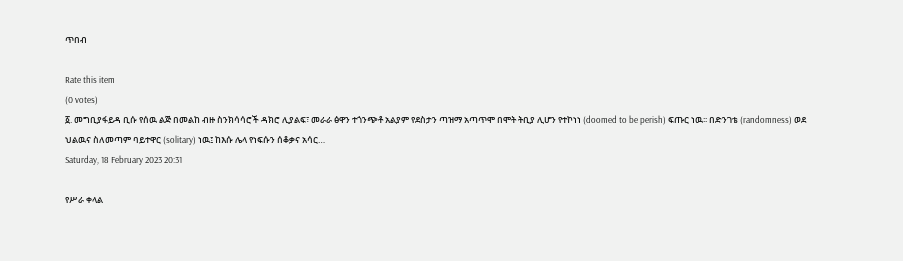ጥበብ

Rate this item
(0 votes)
፩. መግቢያፋይዳ ቢሱ የሰዉ ልጅ በመልከ ብዙ ስንክሳሳሮች ዳክሮ ሊያልፍ፣ መራራ ፅዋን ተጎንጭቶ አልያም የደስታን ጣዝማ አጣጥሞ በሞት ትቢያ ሊሆን የተኮነነ (doomed to be perish) ፍጡር ነዉ፡፡ በድንገቴ (randomness) ወደ ህልዉና ስለመጣም ባይተዋር (solitary) ነዉ፤ ከእሱ ሌላ የነፍሱን ሰቆቃና አሳር…
Saturday, 18 February 2023 20:31

የሥራ ቀላል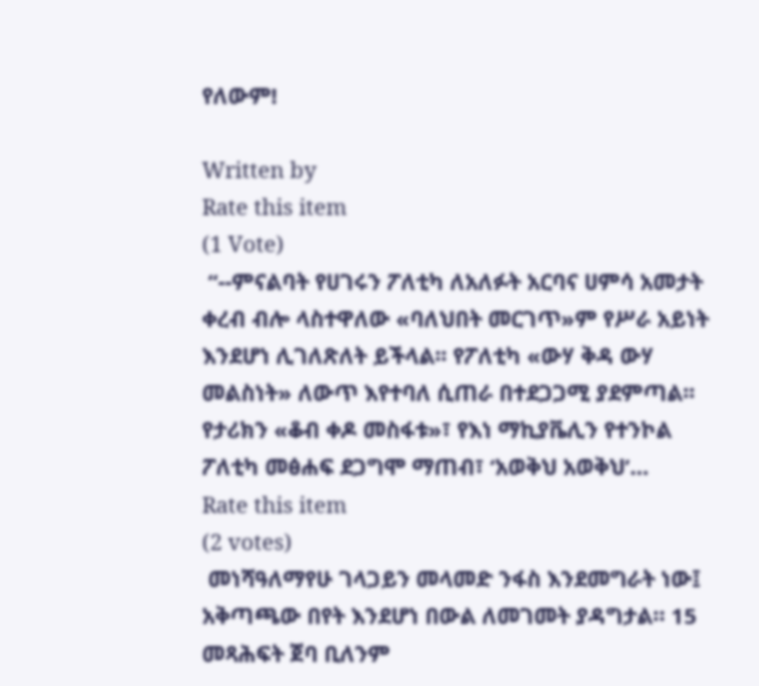የለውም!

Written by
Rate this item
(1 Vote)
 “--ምናልባት የሀገሩን ፖለቲካ ለአለፉት አርባና ሀምሳ አመታት ቀረብ ብሎ ላስተዋለው «ባለህበት መርገጥ»ም የሥራ አይነት እንደሆነ ሊገለጽለት ይችላል፡፡ የፖለቲካ «ውሃ ቅዳ ውሃ መልስነት» ለውጥ እየተባለ ሲጠራ በተደጋጋሚ ያደምጣል፡፡ የታሪክን «ቆብ ቀዶ መስፋቱ»፣ የእነ ማኪያቬሊን የተንኮል ፖለቲካ መፅሐፍ ደጋግሞ ማጠብ፣ ‘አወቅህ አወቅህ’…
Rate this item
(2 votes)
 መነሻዓለማየሁ ገላጋይን መላመድ ንፋስ እንደመግራት ነው፤ አቅጣጫው በየት እንደሆነ በውል ለመገመት ያዳግታል። 15 መጻሕፍት ጀባ ቢለንም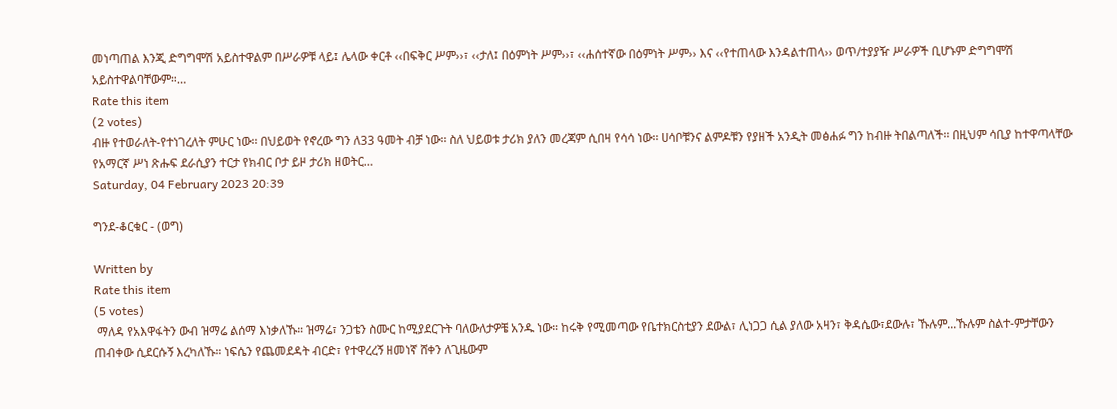መነጣጠል እንጂ ድግግሞሽ አይስተዋልም በሥራዎቹ ላይ፤ ሌላው ቀርቶ ‹‹በፍቅር ሥም››፣ ‹‹ታለ፤ በዕምነት ሥም››፣ ‹‹ሐሰተኛው በዕምነት ሥም›› እና ‹‹የተጠላው እንዳልተጠላ›› ወጥ/ተያያዥ ሥራዎች ቢሆኑም ድግግሞሽ አይስተዋልባቸውም።…
Rate this item
(2 votes)
ብዙ የተወራለት-የተነገረለት ምሁር ነው፡፡ በህይወት የኖረው ግን ለ33 ዓመት ብቻ ነው፡፡ ስለ ህይወቱ ታሪክ ያለን መረጃም ሲበዛ የሳሳ ነው፡፡ ሀሳቦቹንና ልምዶቹን የያዘች አንዲት መፅሐፉ ግን ከብዙ ትበልጣለች፡፡ በዚህም ሳቢያ ከተዋጣላቸው የአማርኛ ሥነ ጽሑፍ ደራሲያን ተርታ የክብር ቦታ ይዞ ታሪክ ዘወትር…
Saturday, 04 February 2023 20:39

ግንደ-ቆርቁር - (ወግ)

Written by
Rate this item
(5 votes)
 ማለዳ የአእዋፋትን ውብ ዝማሬ ልሰማ እነቃለኹ። ዝማሬ፣ ንጋቴን ስሙር ከሚያደርጉት ባለውለታዎቼ አንዱ ነው። ከሩቅ የሚመጣው የቤተክርስቲያን ደውል፣ ሊነጋጋ ሲል ያለው አዛን፣ ቅዳሴው፣ደውሉ፣ ኹሉም...ኹሉም ስልተ-ምታቸውን ጠብቀው ሲደርሱኝ እረካለኹ። ነፍሴን የጨመደዳት ብርድ፣ የተዋረረኝ ዘመነኛ ሸቀን ለጊዜውም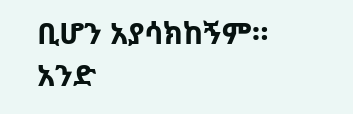ቢሆን አያሳክከኝም። አንድ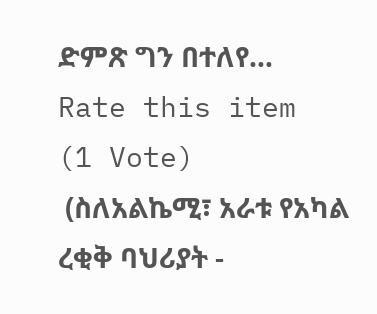ድምጽ ግን በተለየ…
Rate this item
(1 Vote)
 (ስለአልኬሚ፣ አራቱ የአካል ረቂቅ ባህሪያት -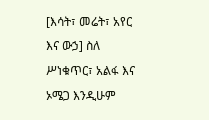[እሳት፣ መሬት፣ አየር እና ውኃ] ስለ ሥነቁጥር፣ አልፋ እና ኦሜጋ እንዲሁም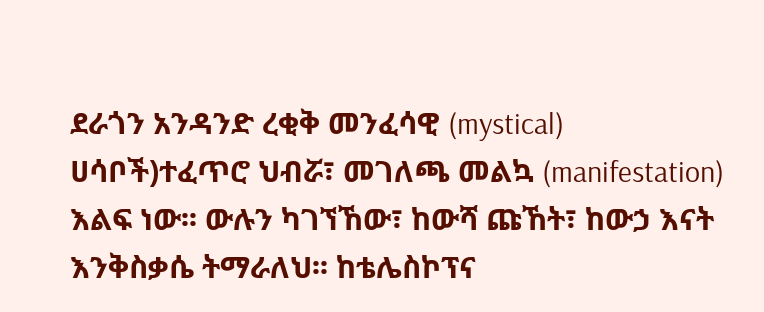ደራጎን አንዳንድ ረቂቅ መንፈሳዊ (mystical) ሀሳቦች)ተፈጥሮ ህብሯ፣ መገለጫ መልኳ (manifestation) እልፍ ነው፡፡ ውሉን ካገኘኸው፣ ከውሻ ጩኸት፣ ከውኃ እናት እንቅስቃሴ ትማራለህ፡፡ ከቴሌስኮፕና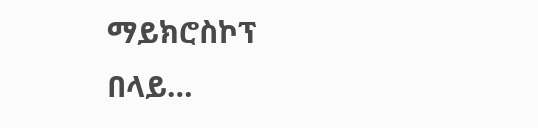ማይክሮስኮፕ በላይ…